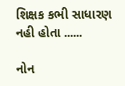શિક્ષક કભી સાધારણ નહી હોતા ......

નોન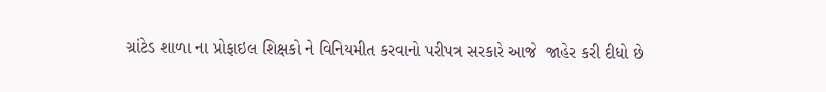ગ્રાંટેડ શાળા ના પ્રોફાઇલ શિક્ષકો ને વિનિયમીત કરવાનો પરીપત્ર સરકારે આજે  જાહેર કરી દીધો છે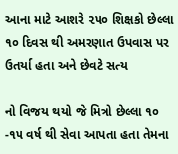આના માટે આશરે ૨૫૦ શિક્ષકો છેલ્લા ૧૦ દિવસ થી અમરણાત ઉપવાસ પર ઉતર્યા હતા અને છેવટે સત્ય

નો વિજય થયો જે મિત્રો છેલ્લા ૧૦ -૧૫ વર્ષ થી સેવા આપતા હતા તેમના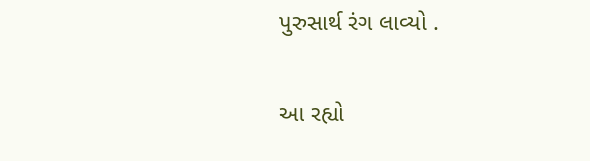પુરુસાર્થ રંગ લાવ્યો .

આ રહ્યો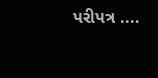પરીપત્ર ....